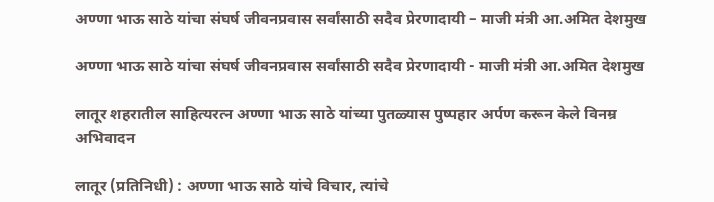अण्णा भाऊ साठे यांचा संघर्ष जीवनप्रवास सर्वांसाठी सदैव प्रेरणादायी – माजी मंत्री आ.अमित देशमुख

अण्णा भाऊ साठे यांचा संघर्ष जीवनप्रवास सर्वांसाठी सदैव प्रेरणादायी - माजी मंत्री आ.अमित देशमुख

लातूर शहरातील साहित्यरत्न अण्णा भाऊ साठे यांच्या पुतळ्यास पुष्पहार अर्पण करून केले विनम्र अभिवादन

लातूर (प्रतिनिधी) : अण्णा भाऊ साठे यांचे विचार, त्यांचे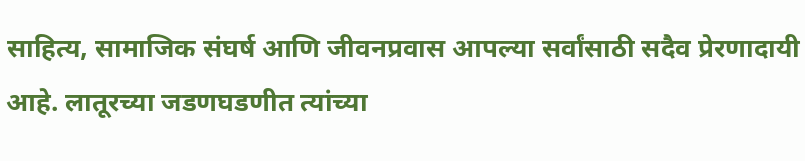साहित्य, सामाजिक संघर्ष आणि जीवनप्रवास आपल्या सर्वांसाठी सदैव प्रेरणादायी आहे. लातूरच्या जडणघडणीत त्यांच्या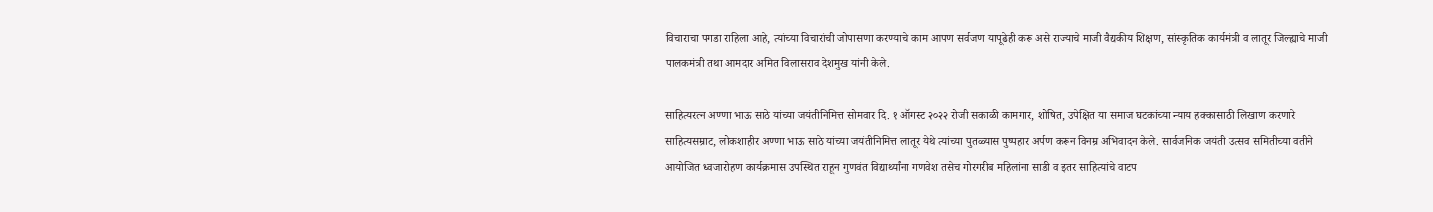विचाराचा पगडा राहिला आहे, त्यांच्या विचारांची जोपासणा करण्याचे काम आपण सर्वजण यापूढेही करू असे राज्याचे माजी वैद्यकीय शिक्षण, सांस्कृतिक कार्यमंत्री व लातूर जिल्ह्याचे माजी पालकमंत्री तथा आमदार अमित विलासराव देशमुख यांनी केले.

साहित्यरत्न अण्णा भाऊ साठे यांच्या जयंतीनिमित्त सोमवार दि. १ ऑगस्ट २०२२ रोजी सकाळी कामगार, शोषित, उपेक्षित या समाज घटकांच्या न्याय हक्कासाठी लिखाण करणारे साहित्यसम्राट, लोकशाहीर अण्णा भाऊ साठे यांच्या जयंतीनिमित्त लातूर येथे त्यांच्या पुतळ्यास पुष्पहार अर्पण करून विनम्र अभिवादन केले. सार्वजनिक जयंती उत्सव समितीच्या वतीने आयोजित ध्वजारोहण कार्यक्रमास उपस्थित राहून गुणवंत विद्यार्थ्यांना गणवेश तसेच गोरगरीब महिलांना साडी व इतर साहित्यांचे वाटप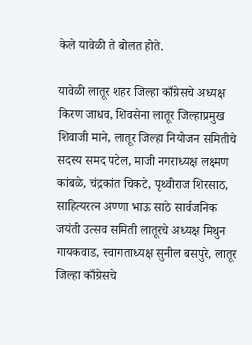केले यावेळी ते बोलत होते.

यावेळी लातूर शहर जिल्हा काँग्रेसचे अध्यक्ष किरण जाधव, शिवसेना लातूर जिल्हाप्रमुख शिवाजी माने, लातूर जिल्हा नियोजन समितीचे सदस्य समद पटेल, माजी नगराध्यक्ष लक्ष्मण कांबळे, चंद्रकांत चिकटे, पृथ्वीराज शिरसाठ, साहित्यरत्न अण्णा भाऊ साठे सार्वजनिक जयंती उत्सव समिती लातूरचे अध्यक्ष मिथुन गायकवाड, स्वागताध्यक्ष सुनील बसपुरे, लातूर जिल्हा काँग्रेसचे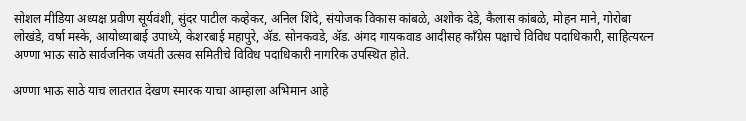सोशल मीडिया अध्यक्ष प्रवीण सूर्यवंशी, सुंदर पाटील कव्हेकर, अनिल शिंदे, संयोजक विकास कांबळे, अशोक देडे, कैलास कांबळे, मोहन माने, गोरोबा लोखंडे, वर्षा मस्के, आयोध्याबाई उपाध्ये, केशरबाई महापुरे, ॲड. सोनकवडे, ॲड. अंगद गायकवाड आदीसह काँग्रेस पक्षाचे विविध पदाधिकारी, साहित्यरत्न अण्णा भाऊ साठे सार्वजनिक जयंती उत्सव समितीचे विविध पदाधिकारी नागरिक उपस्थित होते.

अण्णा भाऊ साठे याच लातरात देखण स्मारक याचा आम्हाला अभिमान आहे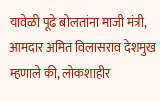यावेळी पूढे बोलतांना माजी मंत्री, आमदार अमित विलासराव देशमुख म्हणाले की, लोकशाहीर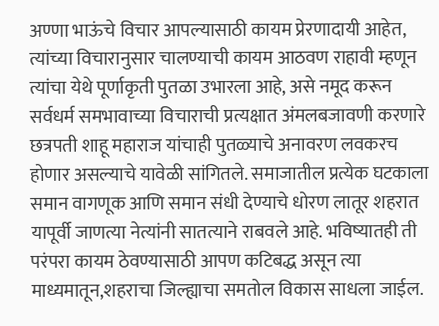अण्णा भाऊंचे विचार आपल्यासाठी कायम प्रेरणादायी आहेत, त्यांच्या विचारानुसार चालण्याची कायम आठवण राहावी म्हणून त्यांचा येथे पूर्णाकृती पुतळा उभारला आहे, असे नमूद करून सर्वधर्म समभावाच्या विचाराची प्रत्यक्षात अंमलबजावणी करणारे छत्रपती शाहू महाराज यांचाही पुतळ्याचे अनावरण लवकरच होणार असल्याचे यावेळी सांगितले. समाजातील प्रत्येक घटकाला समान वागणूक आणि समान संधी देण्याचे धोरण लातूर शहरात यापूर्वी जाणत्या नेत्यांनी सातत्याने राबवले आहे. भविष्यातही ती परंपरा कायम ठेवण्यासाठी आपण कटिबद्ध असून त्या माध्यमातून,शहराचा जिल्ह्याचा समतोल विकास साधला जाईल.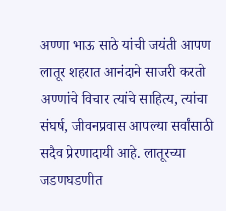अण्णा भाऊ साठे यांची जयंती आपण लातूर शहरात आनंदाने साजरी करतो अण्णांचे विचार त्यांचे साहित्य, त्यांचा संघर्ष, जीवनप्रवास आपल्या सर्वांसाठी सदैव प्रेरणादायी आहे. लातूरच्या जडणघडणीत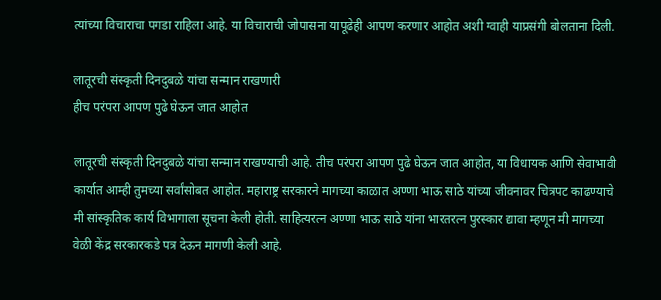त्यांच्या विचाराचा पगडा राहिला आहे. या विचाराची जोपासना यापूढेही आपण करणार आहोत अशी ग्वाही याप्रसंगी बोलताना दिली.

लातूरची संस्कृती दिनदुबळे यांचा सन्मान राखणारी
हीच परंपरा आपण पुढे घेऊन जात आहोत

लातूरची संस्कृती दिनदुबळे यांचा सन्मान राखण्याची आहे. तीच परंपरा आपण पुढे घेऊन जात आहोत, या विधायक आणि सेवाभावी कार्यात आम्ही तुमच्या सर्वांसोबत आहोत. महाराष्ट्र सरकारने मागच्या काळात अण्णा भाऊ साठे यांच्या जीवनावर चित्रपट काढण्याचे मी सांस्कृतिक कार्य विभागाला सूचना केली होती. साहित्यरत्न अण्णा भाऊ साठे यांना भारतरत्न पुरस्कार द्यावा म्हणून मी मागच्या वेळी केंद्र सरकारकडे पत्र देऊन मागणी केली आहे.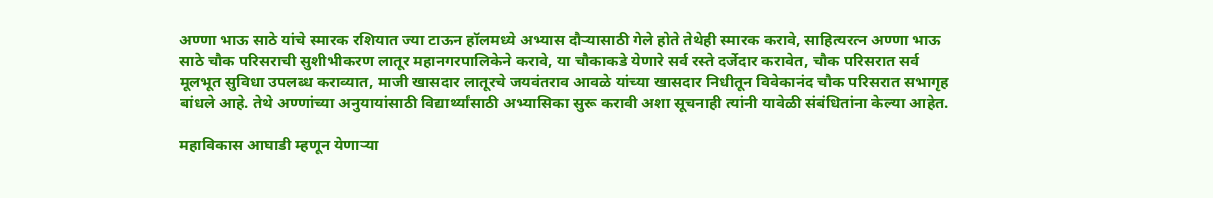अण्णा भाऊ साठे यांचे स्मारक रशियात ज्या टाऊन हॉलमध्ये अभ्यास दौऱ्यासाठी गेले होते तेथेही स्मारक करावे, साहित्यरत्न अण्णा भाऊ साठे चौक परिसराची सुशीभीकरण लातूर महानगरपालिकेने करावे, या चौकाकडे येणारे सर्व रस्ते दर्जेदार करावेत, चौक परिसरात सर्व मूलभूत सुविधा उपलब्ध कराव्यात, माजी खासदार लातूरचे जयवंतराव आवळे यांच्या खासदार निधीतून विवेकानंद चौक परिसरात सभागृह बांधले आहे. तेथे अण्णांच्या अनुयायांसाठी विद्यार्थ्यांसाठी अभ्यासिका सुरू करावी अशा सूचनाही त्यांनी यावेळी संबंधितांना केल्या आहेत.

महाविकास आघाडी म्हणून येणाऱ्या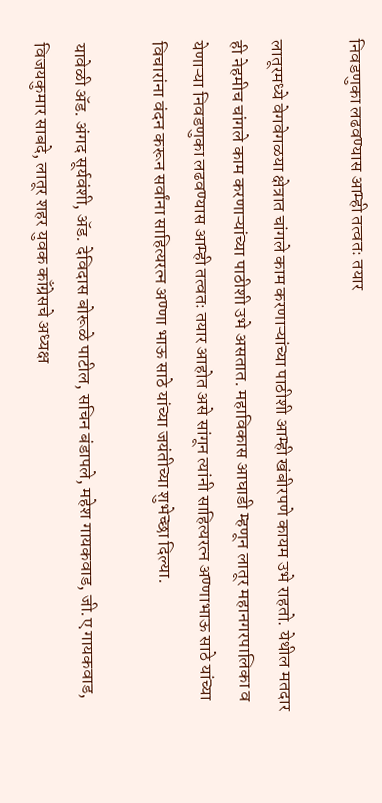निवडणुका लढवण्यास आम्ही तत्वतः तयार

लातूरमध्ये वेगवेगळया क्षेत्रात चांगले काम करणाऱ्यांच्या पाठीशी आम्ही खंबीरपणे कायम उभे राहतो. येथील मतदार ही नेहमीच चांगले काम करणाऱ्यांच्या पाठीशी उभे असतात. महाविकास आघाडी म्हणून लातूर महानगरपालिका व येणाऱ्या निवडणुका लढवण्यास आम्ही तत्वतः तयार आहोत असे सांगून त्यांनी साहित्यरत्न अण्णाभाऊ साठे यांच्या विचारांना वंदन करून सर्वांना साहित्यरत्न अण्णा भाऊ साठे यांच्या जयंतीच्या शुभेच्छा दिल्या.

यावेळी ॲड. अंगद सूर्यवंशी, ॲड. देविदास बोरूळे पाटील, सचिन बंडापले, महेश गायकवाड, जी.ए गायकवाड, विजयकुमार साबदे, लातूर शहर युवक काँग्रेसचे अध्यक्ष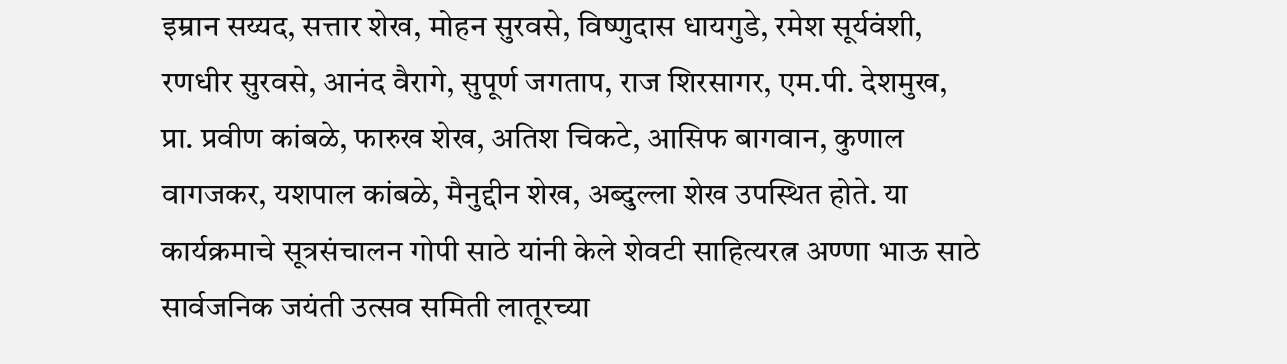इम्रान सय्यद, सत्तार शेख, मोहन सुरवसे, विष्णुदास धायगुडे, रमेश सूर्यवंशी, रणधीर सुरवसे, आनंद वैरागे, सुपूर्ण जगताप, राज शिरसागर, एम.पी. देशमुख, प्रा. प्रवीण कांबळे, फारुख शेख, अतिश चिकटे, आसिफ बागवान, कुणाल वागजकर, यशपाल कांबळे, मैनुद्दीन शेख, अब्दुल्ला शेख उपस्थित होते. या कार्यक्रमाचे सूत्रसंचालन गोपी साठे यांनी केले शेवटी साहित्यरत्न अण्णा भाऊ साठे सार्वजनिक जयंती उत्सव समिती लातूरच्या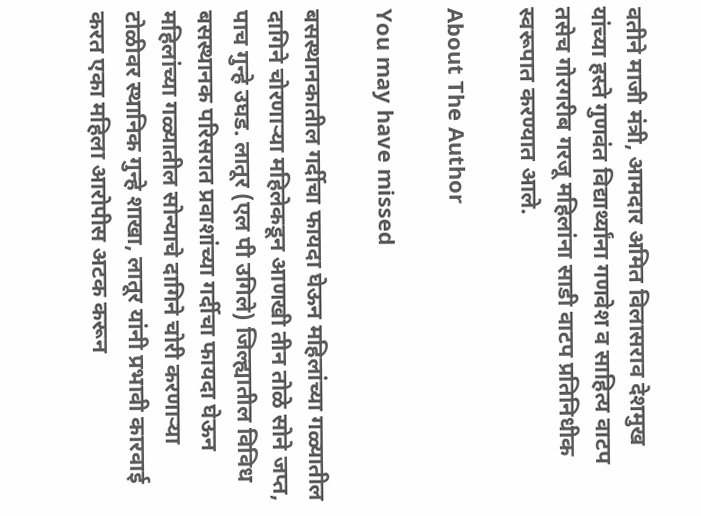वतीने माजी मंत्री, आमदार अमित विलासराव देशमुख यांच्या हस्ते गुणवंत विद्यार्थ्यांना गणवेश व साहित्य वाटप तसेच गोरगरीब गरजू महिलांना साडी वाटप प्रतिनिधीक स्वरूपात करण्यात आले.

About The Author

You may have missed

बसस्थानकातील गर्दीचा फायदा घेऊन महिलांच्या गळ्यातील दागिने चोरणाऱ्या महिलेकडून आणखी तीन तोळे सोने जप्त, पाच गुन्हे उघड. लातूर (एल पी उगिले) जिल्ह्यातील विविध बसस्थानक परिसरात प्रवाशांच्या गर्दीचा फायदा घेऊन महिलांच्या गळ्यातील सोन्याचे दागिने चोरी करणाऱ्या टोळीवर स्थानिक गुन्हे शाखा, लातूर यांनी प्रभावी कारवाई करत एका महिला आरोपीस अटक करून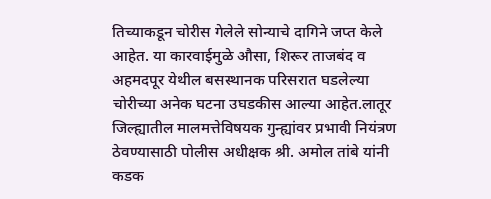तिच्याकडून चोरीस गेलेले सोन्याचे दागिने जप्त केले आहेत. या कारवाईमुळे औसा, शिरूर ताजबंद व अहमदपूर येथील बसस्थानक परिसरात घडलेल्या चोरीच्या अनेक घटना उघडकीस आल्या आहेत.लातूर जिल्ह्यातील मालमत्तेविषयक गुन्ह्यांवर प्रभावी नियंत्रण ठेवण्यासाठी पोलीस अधीक्षक श्री. अमोल तांबे यांनी कडक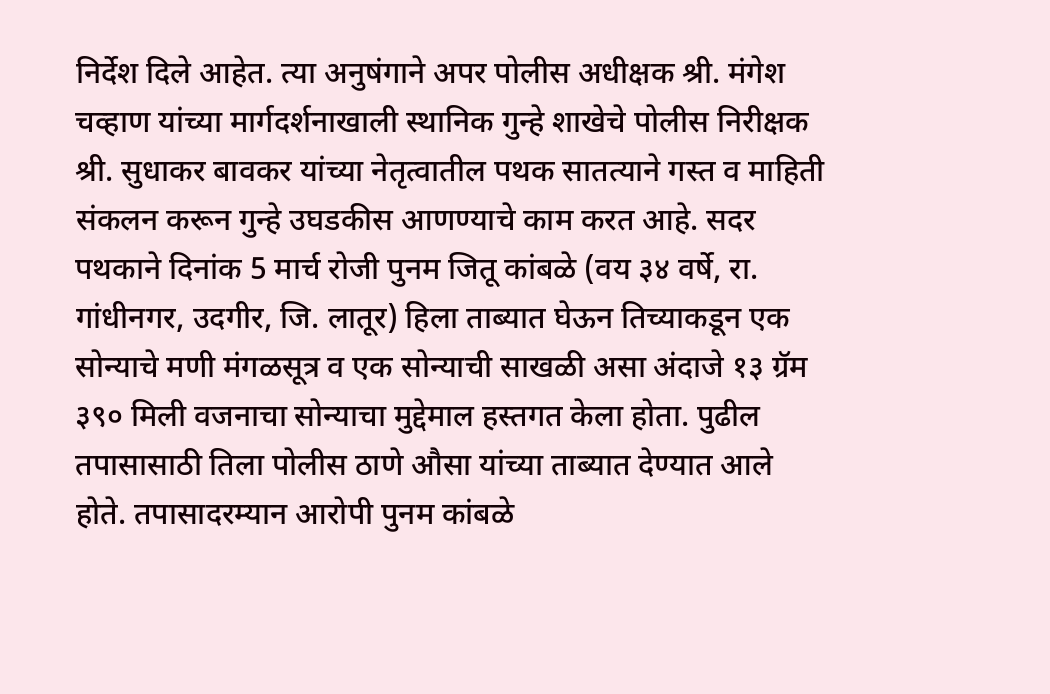निर्देश दिले आहेत. त्या अनुषंगाने अपर पोलीस अधीक्षक श्री. मंगेश चव्हाण यांच्या मार्गदर्शनाखाली स्थानिक गुन्हे शाखेचे पोलीस निरीक्षक श्री. सुधाकर बावकर यांच्या नेतृत्वातील पथक सातत्याने गस्त व माहिती संकलन करून गुन्हे उघडकीस आणण्याचे काम करत आहे. सदर पथकाने दिनांक 5 मार्च रोजी पुनम जितू कांबळे (वय ३४ वर्षे, रा. गांधीनगर, उदगीर, जि. लातूर) हिला ताब्यात घेऊन तिच्याकडून एक सोन्याचे मणी मंगळसूत्र व एक सोन्याची साखळी असा अंदाजे १३ ग्रॅम ३९० मिली वजनाचा सोन्याचा मुद्देमाल हस्तगत केला होता. पुढील तपासासाठी तिला पोलीस ठाणे औसा यांच्या ताब्यात देण्यात आले होते. तपासादरम्यान आरोपी पुनम कांबळे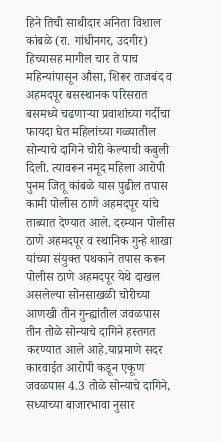हिने तिची साथीदार अनिता विशाल कांबळे (रा. गांधीनगर, उदगीर) हिच्यासह मागील चार ते पाच महिन्यांपासून औसा, शिरूर ताजबंद व अहमदपूर बसस्थानक परिसरात बसमध्ये चढणाऱ्या प्रवाशांच्या गर्दीचा फायदा घेत महिलांच्या गळ्यातील सोन्याचे दागिने चोरी केल्याची कबुली दिली. त्यावरून नमूद महिला आरोपी पुनम जितू कांबळे यास पुढील तपास कामी पोलीस ठाणे अहमदपूर यांचे ताब्यात देण्यात आले. दरम्यान पोलीस ठाणे अहमदपूर व स्थानिक गुन्हे शाखा यांच्या संयुक्त पथकाने तपास करून पोलीस ठाणे अहमदपूर येथे दाखल असलेल्या सोनसाखळी चोरीच्या आणखी तीन गुन्ह्यांतील जवळपास तीन तोळे सोन्याचे दागिने हस्तगत करण्यात आले आहे.याप्रमाणे सदर कारवाईत आरोपी कडून एकूण जवळपास 4.3 तोळे सोन्याचे दागिने, सध्याच्या बाजारभावा नुसार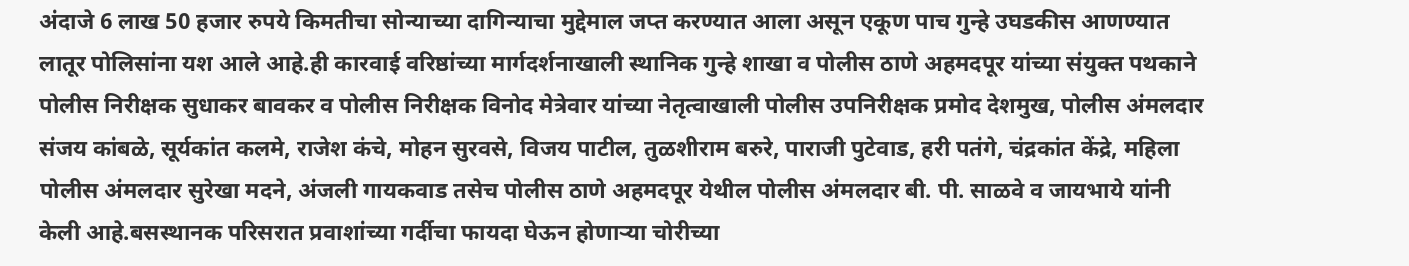अंदाजे 6 लाख 50 हजार रुपये किमतीचा सोन्याच्या दागिन्याचा मुद्देमाल जप्त करण्यात आला असून एकूण पाच गुन्हे उघडकीस आणण्यात लातूर पोलिसांना यश आले आहे.ही कारवाई वरिष्ठांच्या मार्गदर्शनाखाली स्थानिक गुन्हे शाखा व पोलीस ठाणे अहमदपूर यांच्या संयुक्त पथकाने पोलीस निरीक्षक सुधाकर बावकर व पोलीस निरीक्षक विनोद मेत्रेवार यांच्या नेतृत्वाखाली पोलीस उपनिरीक्षक प्रमोद देशमुख, पोलीस अंमलदार संजय कांबळे, सूर्यकांत कलमे, राजेश कंचे, मोहन सुरवसे, विजय पाटील, तुळशीराम बरुरे, पाराजी पुटेवाड, हरी पतंगे, चंद्रकांत केंद्रे, महिला पोलीस अंमलदार सुरेखा मदने, अंजली गायकवाड तसेच पोलीस ठाणे अहमदपूर येथील पोलीस अंमलदार बी. पी. साळवे व जायभाये यांनी केली आहे.बसस्थानक परिसरात प्रवाशांच्या गर्दीचा फायदा घेऊन होणाऱ्या चोरीच्या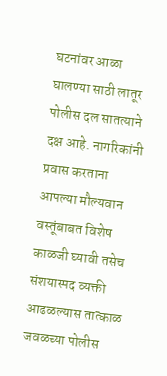घटनांवर आळा घालण्या साठी लातूर पोलीस दल सातत्याने दक्ष आहे. नागरिकांनी प्रवास करताना आपल्या मौल्यवान वस्तूंबाबत विशेष काळजी घ्यावी तसेच संशयास्पद व्यक्ती आढळल्यास तात्काळ जवळच्या पोलीस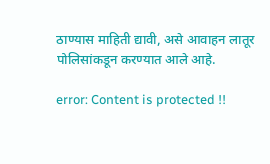ठाण्यास माहिती द्यावी, असे आवाहन लातूर पोलिसांकडून करण्यात आले आहे.

error: Content is protected !!